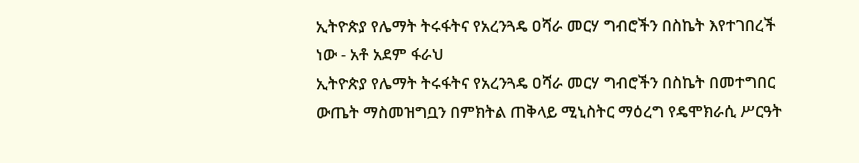ኢትዮጵያ የሌማት ትሩፋትና የአረንጓዴ ዐሻራ መርሃ ግብሮችን በስኬት እየተገበረች ነው - አቶ አደም ፋራህ
ኢትዮጵያ የሌማት ትሩፋትና የአረንጓዴ ዐሻራ መርሃ ግብሮችን በስኬት በመተግበር ውጤት ማስመዝግቧን በምክትል ጠቅላይ ሚኒስትር ማዕረግ የዴሞክራሲ ሥርዓት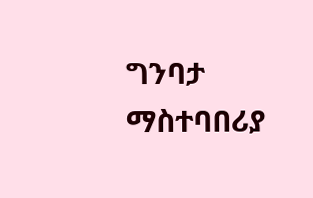ግንባታ ማስተባበሪያ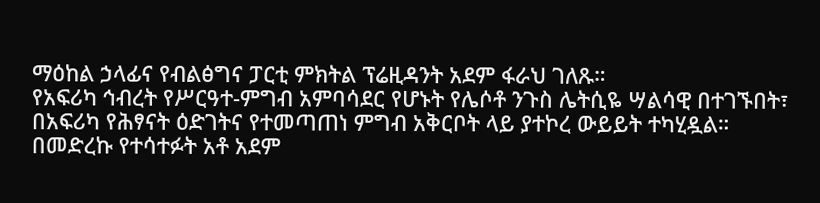ማዕከል ኃላፊና የብልፅግና ፓርቲ ምክትል ፕሬዚዳንት አደም ፋራህ ገለጹ።
የአፍሪካ ኅብረት የሥርዓተ-ምግብ አምባሳደር የሆኑት የሌሶቶ ንጉስ ሌትሲዬ ሣልሳዊ በተገኙበት፣ በአፍሪካ የሕፃናት ዕድገትና የተመጣጠነ ምግብ አቅርቦት ላይ ያተኮረ ውይይት ተካሂዷል።
በመድረኩ የተሳተፉት አቶ አደም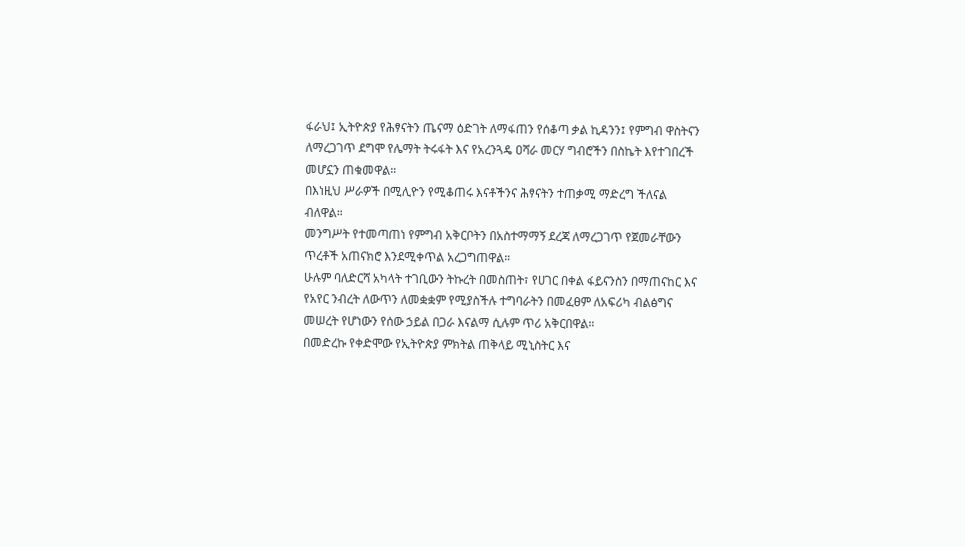ፋራህ፤ ኢትዮጵያ የሕፃናትን ጤናማ ዕድገት ለማፋጠን የሰቆጣ ቃል ኪዳንን፤ የምግብ ዋስትናን ለማረጋገጥ ደግሞ የሌማት ትሩፋት እና የአረንጓዴ ዐሻራ መርሃ ግብሮችን በስኬት እየተገበረች መሆኗን ጠቁመዋል።
በእነዚህ ሥራዎች በሚሊዮን የሚቆጠሩ እናቶችንና ሕፃናትን ተጠቃሚ ማድረግ ችለናል ብለዋል።
መንግሥት የተመጣጠነ የምግብ አቅርቦትን በአስተማማኝ ደረጃ ለማረጋገጥ የጀመራቸውን ጥረቶች አጠናክሮ እንደሚቀጥል አረጋግጠዋል።
ሁሉም ባለድርሻ አካላት ተገቢውን ትኩረት በመስጠት፣ የሀገር በቀል ፋይናንስን በማጠናከር እና የአየር ንብረት ለውጥን ለመቋቋም የሚያስችሉ ተግባራትን በመፈፀም ለአፍሪካ ብልፅግና መሠረት የሆነውን የሰው ኃይል በጋራ እናልማ ሲሉም ጥሪ አቅርበዋል።
በመድረኩ የቀድሞው የኢትዮጵያ ምክትል ጠቅላይ ሚኒስትር እና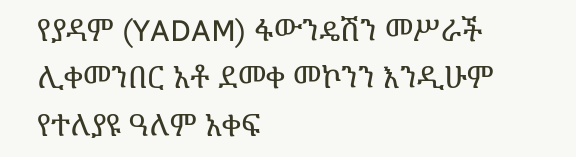የያዳም (YADAM) ፋውንዴሽን መሥራች ሊቀመንበር አቶ ደመቀ መኮንን እንዲሁም የተለያዩ ዓለም አቀፍ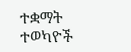ተቋማት ተወካዮች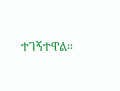ተገኝተዋል።